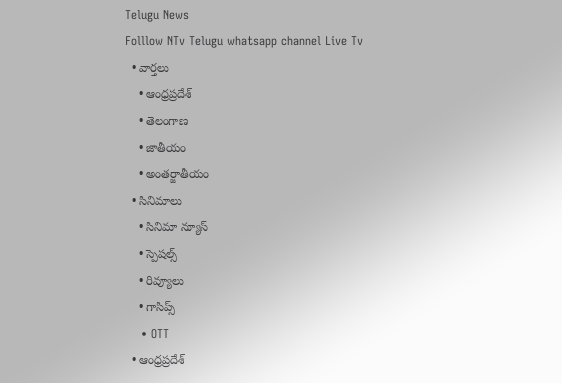Telugu News
Folllow NTv Telugu whatsapp channel Live Tv
  • వార్తలు
    • ఆంధ్రప్రదేశ్
    • తెలంగాణ
    • జాతీయం
    • అంతర్జాతీయం
  • సినిమాలు
    • సినిమా న్యూస్
    • స్పెషల్స్
    • రివ్యూలు
    • గాసిప్స్
    • OTT
  • ఆంధ్రప్రదేశ్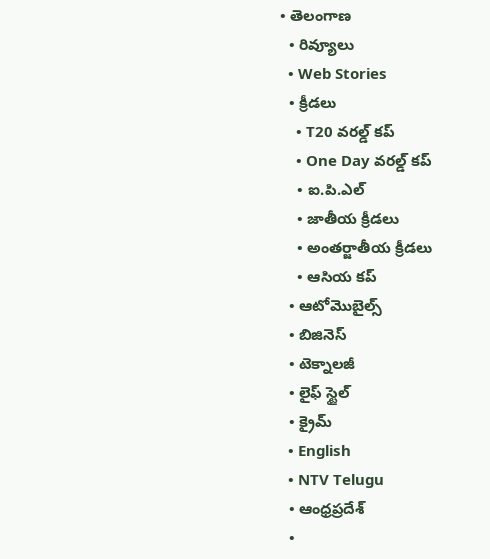• తెలంగాణ
  • రివ్యూలు
  • Web Stories
  • క్రీడలు
    • T20 వరల్డ్ కప్
    • One Day వరల్డ్ కప్
    • ఐ.పి.ఎల్
    • జాతీయ క్రీడలు
    • అంతర్జాతీయ క్రీడలు
    • ఆసియ కప్
  • ఆటోమొబైల్స్
  • బిజినెస్‌
  • టెక్నాలజీ
  • లైఫ్ స్టైల్
  • క్రైమ్
  • English
  • NTV Telugu
  • ఆంధ్రప్రదేశ్
  •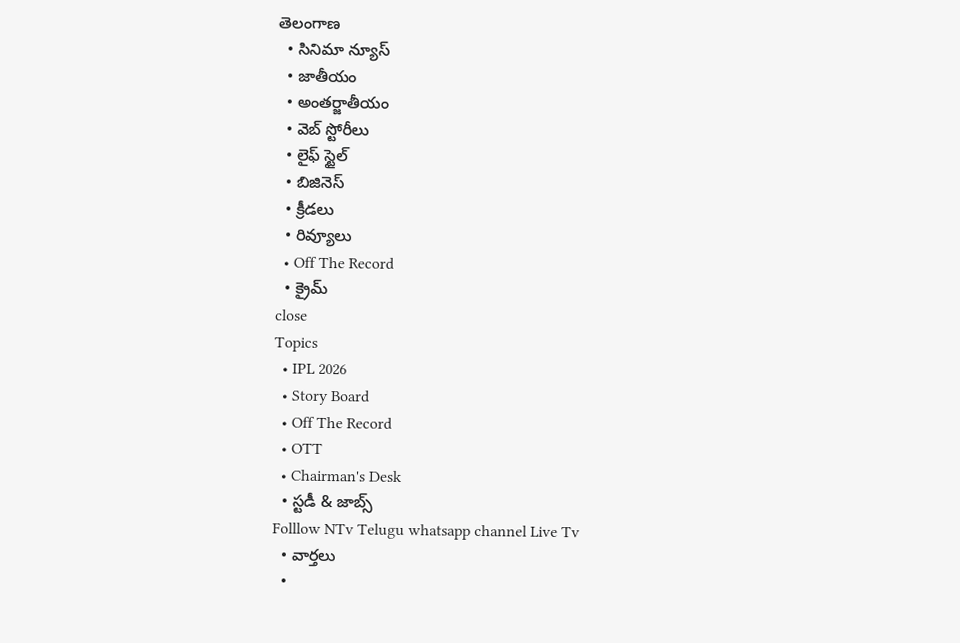తెలంగాణ
  • సినిమా న్యూస్
  • జాతీయం
  • అంతర్జాతీయం
  • వెబ్ స్టోరీలు
  • లైఫ్ స్టైల్
  • బిజినెస్‌
  • క్రీడలు
  • రివ్యూలు
  • Off The Record
  • క్రైమ్
close
Topics
  • IPL 2026
  • Story Board
  • Off The Record
  • OTT
  • Chairman's Desk
  • స్టడీ & జాబ్స్
Folllow NTv Telugu whatsapp channel Live Tv
  • వార్తలు
  •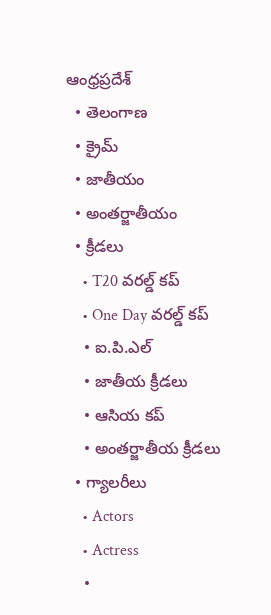ఆంధ్రప్రదేశ్
  • తెలంగాణ
  • క్రైమ్
  • జాతీయం
  • అంతర్జాతీయం
  • క్రీడలు
    • T20 వరల్డ్ కప్
    • One Day వరల్డ్ కప్
    • ఐ.పి.ఎల్
    • జాతీయ క్రీడలు
    • ఆసియ కప్
    • అంతర్జాతీయ క్రీడలు
  • గ్యాలరీలు
    • Actors
    • Actress
    •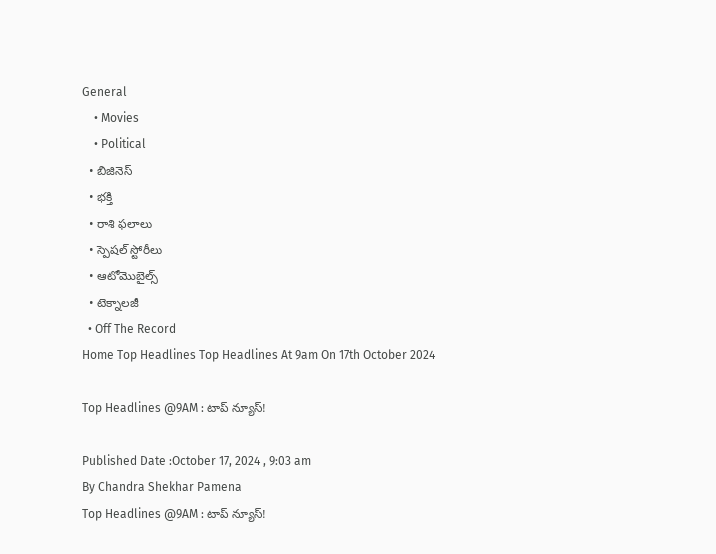General
    • Movies
    • Political
  • బిజినెస్‌
  • భక్తి
  • రాశి ఫలాలు
  • స్పెషల్‌ స్టోరీలు
  • ఆటోమొబైల్స్
  • టెక్నాలజీ
  • Off The Record
Home Top Headlines Top Headlines At 9am On 17th October 2024

Top Headlines @9AM : టాప్ న్యూస్‌!

Published Date :October 17, 2024 , 9:03 am
By Chandra Shekhar Pamena
Top Headlines @9AM : టాప్ న్యూస్‌!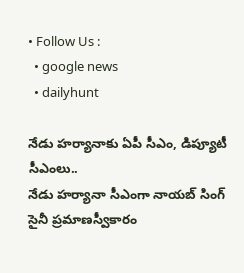• Follow Us :
  • google news
  • dailyhunt

నేడు హర్యానాకు ఏపీ సీఎం, డిప్యూటీ సీఎంలు..
నేడు హర్యానా సీఎంగా నాయబ్ సింగ్ సైనీ ప్రమాణస్వీకారం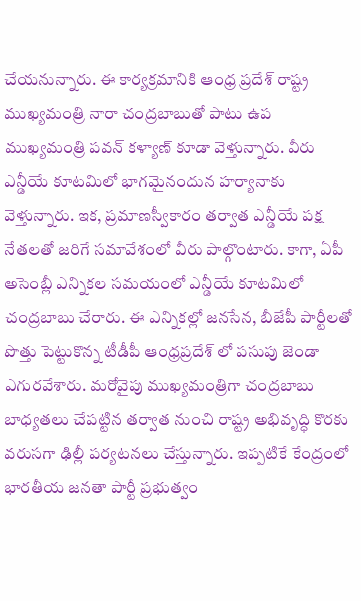చేయనున్నారు. ఈ కార్యక్రమానికి ఆంధ్ర ప్రదేశ్ రాష్ట్ర ముఖ్యమంత్రి నారా చంద్రబాబుతో పాటు ఉప ముఖ్యమంత్రి పవన్ కళ్యాణ్ కూడా వెళ్తున్నారు. వీరు ఎన్డీయే కూటమిలో భాగమైనందున హర్యానాకు వెళ్తున్నారు. ఇక, ప్రమాణస్వీకారం తర్వాత ఎన్డీయే పక్ష నేతలతో జరిగే సమావేశంలో వీరు పాల్గొంటారు. కాగా, ఏపీ అసెంబ్లీ ఎన్నికల సమయంలో ఎన్డీయే కూటమిలో చంద్రబాబు చేరారు. ఈ ఎన్నికల్లో జనసేన, బీజేపీ పార్టీలతో పొత్తు పెట్టుకొన్న టీడీపీ ఆంధ్రప్రదేశ్ లో పసుపు జెండా ఎగురవేశారు. మరోవైపు ముఖ్యమంత్రిగా చంద్రబాబు బాధ్యతలు చేపట్టిన తర్వాత నుంచి రాష్ట్ర అభివృద్ధి కొరకు వరుసగా ఢిల్లీ పర్యటనలు చేస్తున్నారు. ఇప్పటికే కేంద్రంలో భారతీయ జనతా పార్టీ ప్రభుత్వం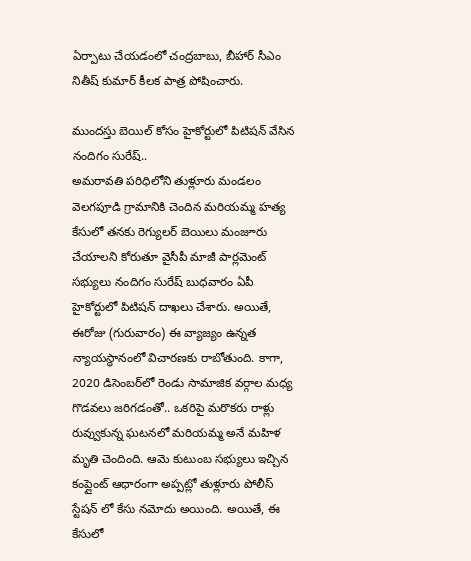ఏర్పాటు చేయడంలో చంద్రబాబు, బీహార్ సీఎం నితీష్ కుమార్ కీలక పాత్ర పోషించారు.

ముందస్తు బెయిల్ కోసం హైకోర్టులో పిటిషన్ వేసిన నందిగం సురేష్..
అమరావతి పరిధిలోని తుళ్లూరు మండలం వెలగపూడి గ్రామానికి చెందిన మరియమ్మ హత్య కేసులో తనకు రెగ్యులర్‌ బెయిలు మంజూరు చేయాలని కోరుతూ వైసీపీ మాజీ పార్లమెంట్ సభ్యులు నందిగం సురేష్‌ బుధవారం ఏపీ హైకోర్టులో పిటిషన్‌ దాఖలు చేశారు. అయితే, ఈరోజు (గురువారం) ఈ వ్యాజ్యం ఉన్నత న్యాయస్థానంలో విచారణకు రాబోతుంది. కాగా, 2020 డిసెంబర్‌లో రెండు సామాజిక వర్గాల మధ్య గొడవలు జరిగడంతో.. ఒకరిపై మరొకరు రాళ్లు రువ్వుకున్న ఘటనలో మరియమ్మ అనే మహిళ మృతి చెందింది. ఆమె కుటుంబ సభ్యులు ఇచ్చిన కంప్లైంట్ ఆధారంగా అప్పట్లో తుళ్లూరు పోలీస్ స్టేషన్ లో కేసు నమోదు అయింది. అయితే, ఈ కేసులో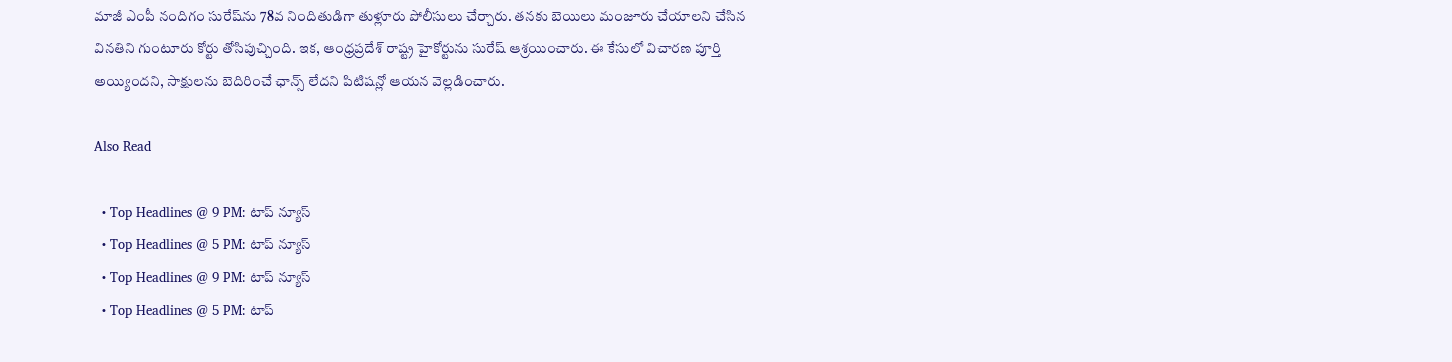మాజీ ఎంపీ నందిగం సురేష్‌ను 78వ నిందితుడిగా తుళ్లూరు పోలీసులు చేర్చారు. తనకు బెయిలు మంజూరు చేయాలని చేసిన వినతిని గుంటూరు కోర్టు తోసిపుచ్చింది. ఇక, ఆంధ్రప్రదేశ్ రాష్ట్ర హైకోర్టును సురేష్ ఆశ్రయించారు. ఈ కేసులో విచారణ పూర్తి అయ్యిందని, సాక్షులను బెదిరించే ఛాన్స్ లేదని పిటిషన్లో ఆయన వెల్లడించారు.

Also Read

  • Top Headlines @ 9 PM: టాప్‌ న్యూస్‌
  • Top Headlines @ 5 PM: టాప్‌ న్యూస్‌
  • Top Headlines @ 9 PM: టాప్‌ న్యూస్‌
  • Top Headlines @ 5 PM: టాప్‌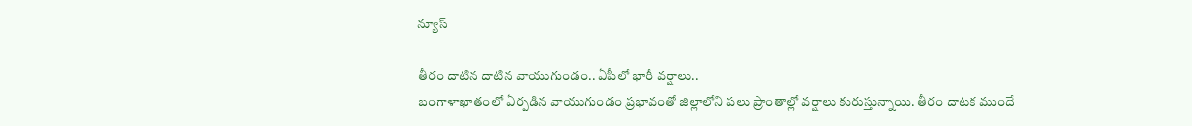న్యూస్‌

తీరం దాటిన దాటిన వాయుగుండం.. ఏపీలో భారీ వర్షాలు..
బంగాళాఖాతంలో ఏర్పడిన వాయుగుండం ప్రభావంతో జిల్లాలోని పలు ప్రాంతాల్లో వర్షాలు కురుస్తున్నాయి. తీరం దాటక ముందే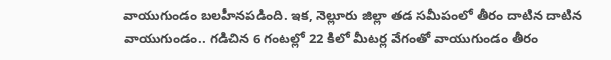వాయుగుండం బలహీనపడింది. ఇక, నెల్లూరు జిల్లా తడ సమీపంలో తీరం దాటిన దాటిన వాయుగుండం.. గడిచిన 6 గంటల్లో 22 కిలో మీటర్ల వేగంతో వాయుగుండం తీరం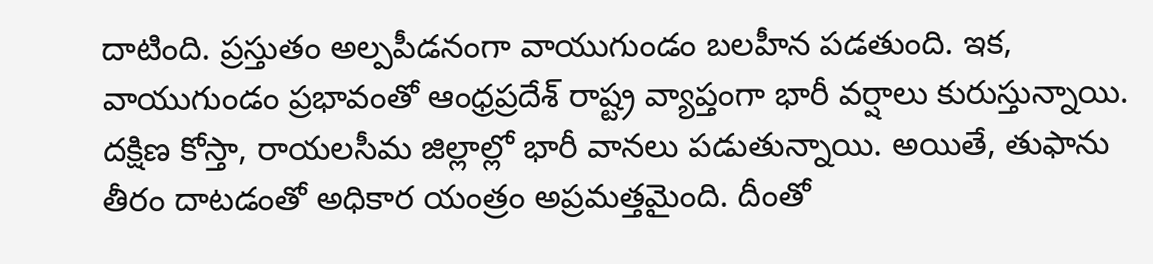దాటింది. ప్రస్తుతం అల్పపీడనంగా వాయుగుండం బలహీన పడతుంది. ఇక, వాయుగుండం ప్రభావంతో ఆంధ్రప్రదేశ్ రాష్ట్ర వ్యాప్తంగా భారీ వర్షాలు కురుస్తున్నాయి. దక్షిణ కోస్తా, రాయలసీమ జిల్లాల్లో భారీ వానలు పడుతున్నాయి. అయితే, తుఫాను తీరం దాటడంతో అధికార యంత్రం అప్రమత్తమైంది. దీంతో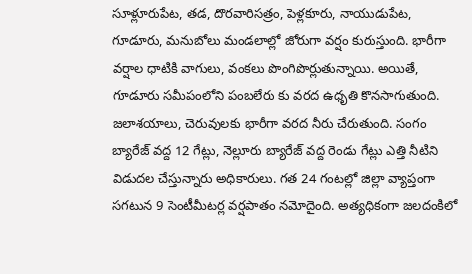సూళ్లూరుపేట, తడ, దొరవారిసత్రం, పెళ్లకూరు, నాయుడుపేట, గూడూరు, మనుబోలు మండలాల్లో జోరుగా వర్షం కురుస్తుంది. భారీగా వర్షాల ధాటికి వాగులు, వంకలు పొంగిపొర్లుతున్నాయి. అయితే, గూడూరు సమీపంలోని పంబలేరు కు వరద ఉధృతి కొనసాగుతుంది. జలాశయాలు, చెరువులకు భారీగా వరద నీరు చేరుతుంది. సంగం బ్యారేజ్ వద్ద 12 గేట్లు, నెల్లూరు బ్యారేజ్ వద్ద రెండు గేట్లు ఎత్తి నీటిని విడుదల చేస్తున్నారు అధికారులు. గత 24 గంటల్లో జిల్లా వ్యాప్తంగా సగటున 9 సెంటీమీటర్ల వర్షపాతం నమోదైంది. అత్యధికంగా జలదంకిలో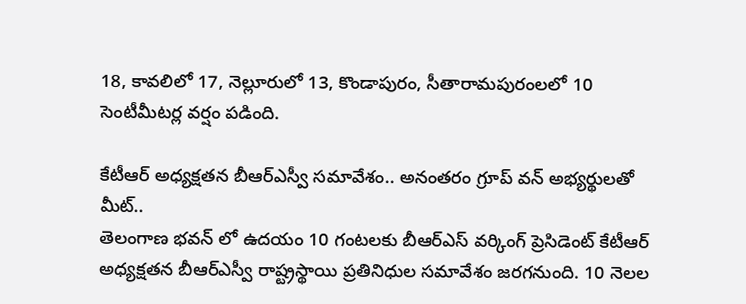18, కావలిలో 17, నెల్లూరులో 13, కొండాపురం, సీతారామపురంలలో 10 సెంటీమీటర్ల వర్షం పడింది.

కేటీఆర్ అధ్యక్షతన బీఆర్ఎస్వీ సమావేశం.. అనంతరం గ్రూప్ వన్ అభ్యర్థులతో మీట్..
తెలంగాణ భవన్ లో ఉదయం 10 గంటలకు బీఆర్ఎస్ వర్కింగ్ ప్రెసిడెంట్ కేటీఆర్ అధ్యక్షతన బీఆర్ఎస్వీ రాష్ట్రస్థాయి ప్రతినిధుల సమావేశం జరగనుంది. 10 నెలల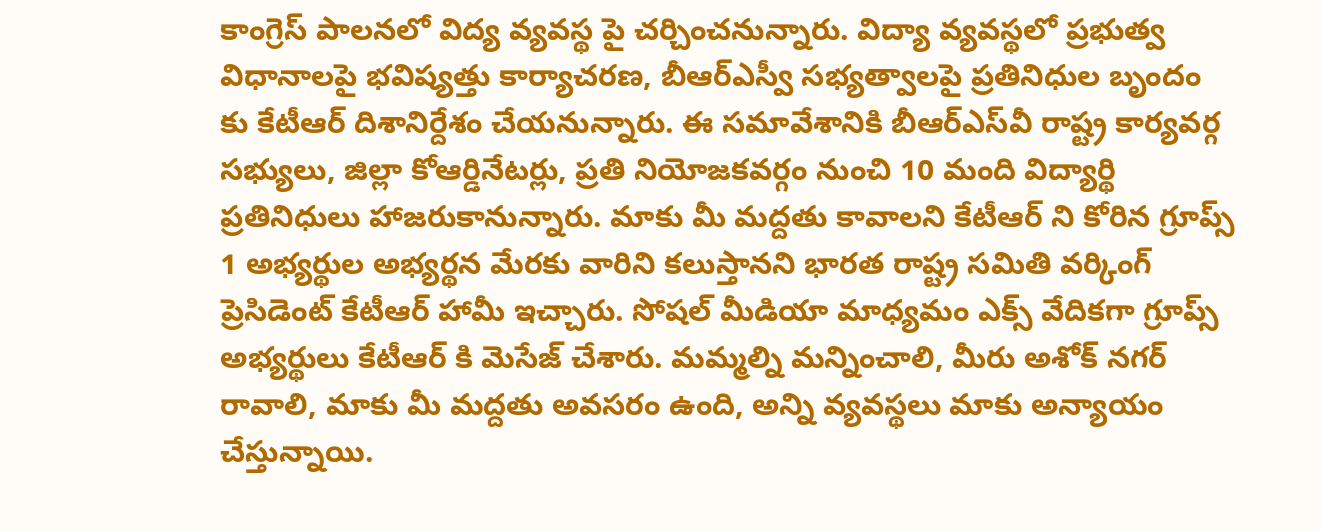కాంగ్రెస్ పాలనలో విద్య వ్యవస్థ పై చర్చించనున్నారు. విద్యా వ్యవస్థలో ప్రభుత్వ విధానాలపై భవిష్యత్తు కార్యాచరణ, బీఆర్ఎస్వీ సభ్యత్వాలపై ప్రతినిధుల బృందం కు కేటీఆర్ దిశానిర్దేశం చేయనున్నారు. ఈ సమావేశానికి బీఆర్‌ఎస్‌వీ రాష్ట్ర కార్యవర్గ సభ్యులు, జిల్లా కోఆర్డినేటర్లు, ప్రతి నియోజకవర్గం నుంచి 10 మంది విద్యార్థి ప్రతినిధులు హాజరుకానున్నారు. మాకు మీ మద్దతు కావాలని కేటీఆర్ ని కోరిన గ్రూప్స్ 1 అభ్యర్థుల అభ్యర్థన మేరకు వారిని కలుస్తానని భారత రాష్ట్ర సమితి వర్కింగ్ ప్రెసిడెంట్ కేటీఆర్ హామీ ఇచ్చారు. సోషల్ మీడియా మాధ్యమం ఎక్స్ వేదికగా గ్రూప్స్ అభ్యర్థులు కేటీఆర్ కి మెసేజ్ చేశారు. మమ్మల్ని మన్నించాలి, మీరు అశోక్ నగర్ రావాలి, మాకు మీ మద్దతు అవసరం ఉంది, అన్ని వ్యవస్థలు మాకు అన్యాయం చేస్తున్నాయి.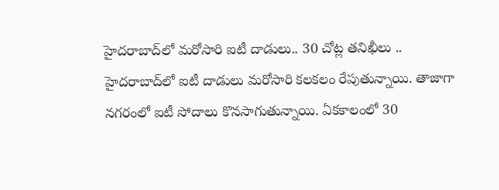హైదరాబాద్‌లో మరోసారి ఐటీ దాడులు.. 30 చోట్ల తనిఖీలు ..
హైదరాబాద్‌లో ఐటీ దాడులు మరోసారి కలకలం రేపుతున్నాయి. తాజాగా నగరంలో ఐటీ సోదాలు కొనసాగుతున్నాయి. ఏకకాలంలో 30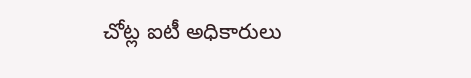చోట్ల ఐటీ అధికారులు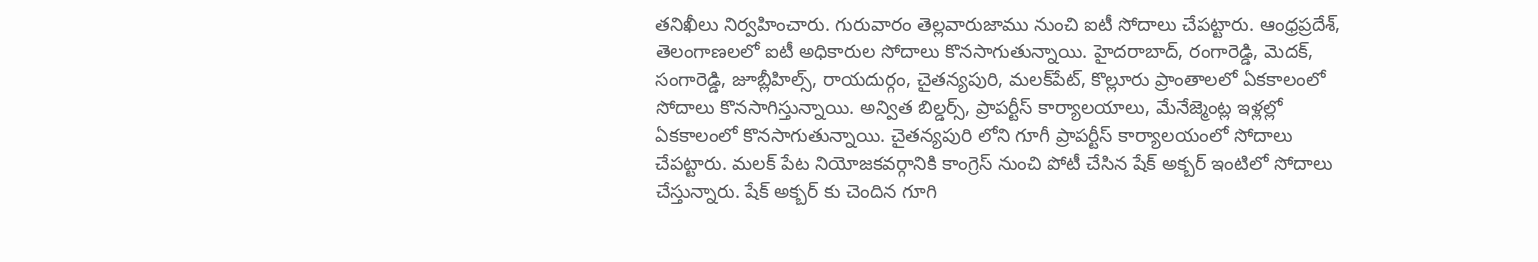తనిఖీలు నిర్వహించారు. గురువారం తెల్లవారుజాము నుంచి ఐటీ సోదాలు చేపట్టారు. ఆంధ్రప్రదేశ్, తెలంగాణలలో ఐటీ అధికారుల సోదాలు కొనసాగుతున్నాయి. హైదరాబాద్, రంగారెడ్డి, మెదక్‌, సంగారెడ్డి, జూబ్లీహిల్స్, రాయదుర్గం, చైతన్యపురి, మలక్‌పేట్‌, కొల్లూరు ప్రాంతాలలో ఏకకాలంలో సోదాలు కొనసాగిస్తున్నాయి. అన్విత బిల్డర్స్, ప్రాపర్టీస్ కార్యాలయాలు, మేనేజ్మెంట్ల ఇళ్లల్లో ఏకకాలంలో కొనసాగుతున్నాయి. చైతన్యపురి లోని గూగీ ప్రాపర్టీస్ కార్యాలయంలో సోదాలు చేపట్టారు. మలక్ పేట నియోజకవర్గానికి కాంగ్రెస్ నుంచి పోటీ చేసిన షేక్ అక్బర్ ఇంటిలో సోదాలు చేస్తున్నారు. షేక్ అక్బర్ కు చెందిన గూగి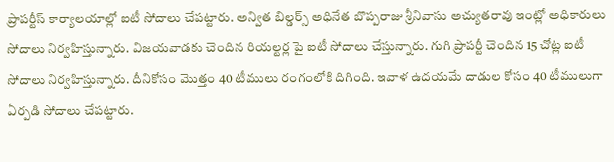ప్రాపర్టీస్ కార్యాలయాల్లో ఐటీ సోదాలు చేపట్టారు. అన్విత బిల్డర్స్ అధినేత బొప్పరాజు శ్రీనివాసు అచ్యుతరావు ఇంట్లో అధికారులు సోదాలు నిర్వహిస్తున్నారు. విజయవాడకు చెందిన రియల్టర్ల పై ఐటీ సోదాలు చేస్తున్నారు. గుగి ప్రాపర్టీ చెందిన 15 చోట్ల ఐటీ సోదాలు నిర్వహిస్తున్నారు. దీనికోసం మొత్తం 40 టీములు రంగంలోకి దిగింది. ఇవాళ ఉదయమే దాడుల కోసం 40 టీములుగా ఏర్పడి సోదాలు చేపట్టారు.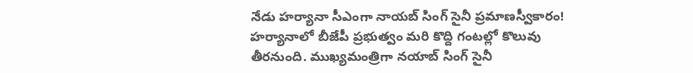నేడు హర్యానా సీఎంగా నాయబ్‌ సింగ్ సైనీ ప్రమాణస్వీకారం!
హర్యానాలో బీజేపీ ప్రభుత్వం మరి కొద్ది గంటల్లో కొలువు తీరనుంది. ముఖ్యమంత్రిగా నయాబ్ సింగ్ సైనీ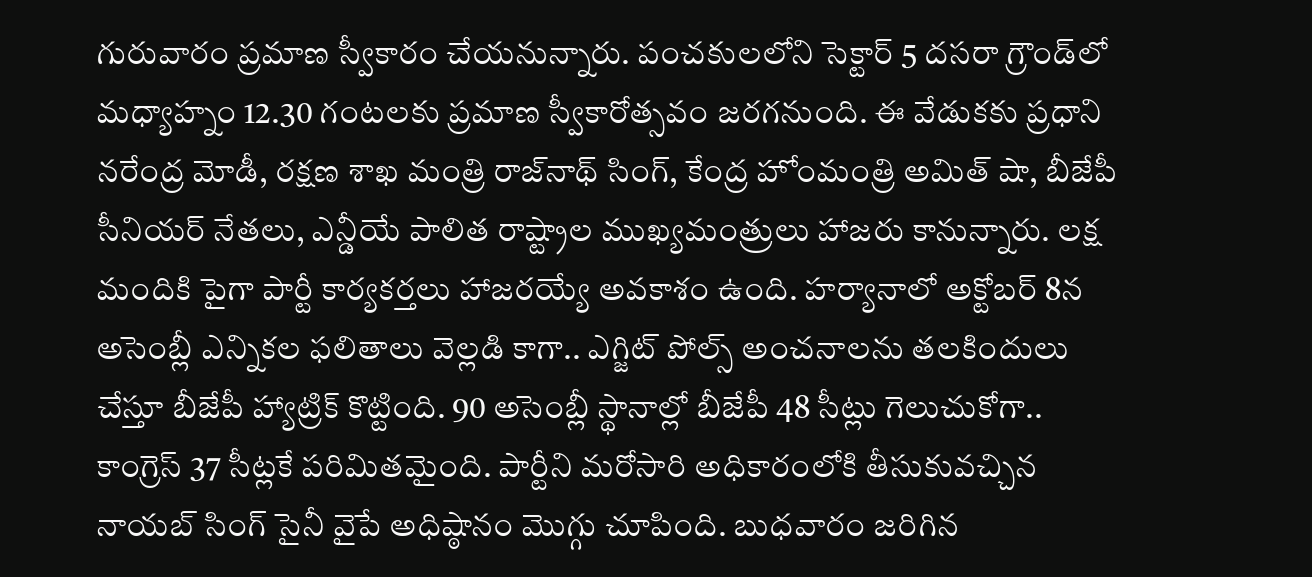గురువారం ప్రమాణ స్వీకారం చేయనున్నారు. పంచకులలోని సెక్టార్ 5 దసరా గ్రౌండ్‌లో మధ్యాహ్నం 12.30 గంటలకు ప్రమాణ స్వీకారోత్సవం జరగనుంది. ఈ వేడుకకు ప్రధాని నరేంద్ర మోడీ, రక్షణ శాఖ మంత్రి రాజ్‌నాథ్ సింగ్‌, కేంద్ర హోంమంత్రి అమిత్ షా, బీజేపీ సీనియర్ నేతలు, ఎన్డీయే పాలిత రాష్ట్రాల ముఖ్యమంత్రులు హాజరు కానున్నారు. లక్ష మందికి పైగా పార్టీ కార్యకర్తలు హాజరయ్యే అవకాశం ఉంది. హర్యానాలో అక్టోబర్ 8న అసెంబ్లీ ఎన్నికల ఫలితాలు వెల్లడి కాగా.. ఎగ్జిట్‌ పోల్స్‌ అంచనాలను తలకిందులు చేస్తూ బీజేపీ హ్యాట్రిక్‌ కొట్టింది. 90 అసెంబ్లీ స్థానాల్లో బీజేపీ 48 సీట్లు గెలుచుకోగా.. కాంగ్రెస్‌ 37 సీట్లకే పరిమితమైంది. పార్టీని మరోసారి అధికారంలోకి తీసుకువచ్చిన నాయబ్‌ సింగ్ సైనీ వైపే అధిష్ఠానం మొగ్గు చూపింది. బుధవారం జరిగిన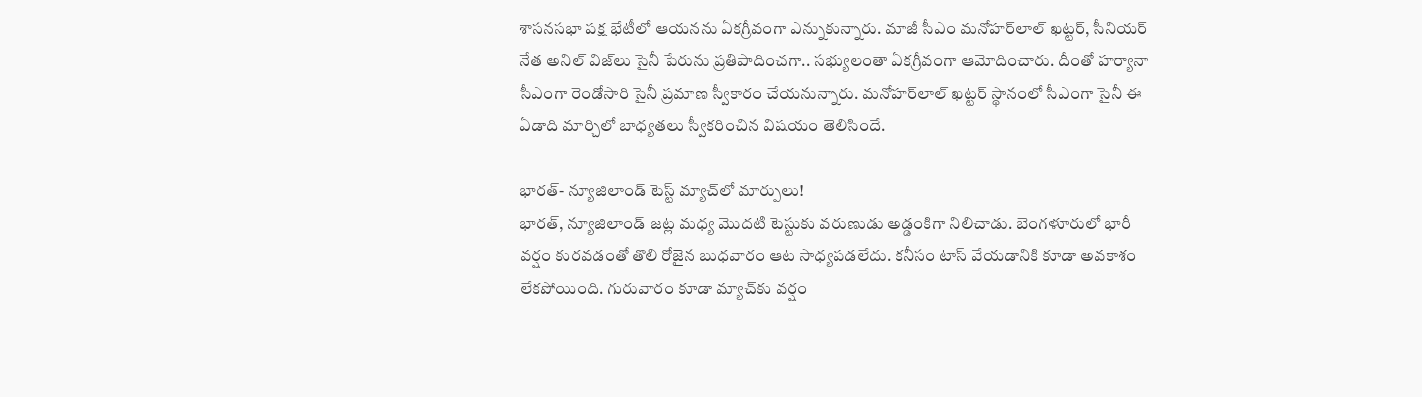శాసనసభా పక్ష భేటీలో ఆయనను ఏకగ్రీవంగా ఎన్నుకున్నారు. మాజీ సీఎం మనోహర్‌లాల్‌ ఖట్టర్‌, సీనియర్‌ నేత అనిల్‌ విజ్‌లు సైనీ పేరును ప్రతిపాదించగా.. సభ్యులంతా ఏకగ్రీవంగా ఆమోదించారు. దీంతో హర్యానా సీఎంగా రెండోసారి సైనీ ప్రమాణ స్వీకారం చేయనున్నారు. మనోహర్‌లాల్‌ ఖట్టర్‌ స్థానంలో సీఎంగా సైనీ ఈ ఏడాది మార్చిలో బాధ్యతలు స్వీకరించిన విషయం తెలిసిందే.

భారత్- న్యూజిలాండ్ టెస్ట్ మ్యాచ్‌లో మార్పులు!
భారత్, న్యూజిలాండ్ జట్ల మధ్య మొదటి టెస్టుకు వరుణుడు అడ్డంకిగా నిలిచాడు. బెంగళూరులో భారీ వర్షం కురవడంతో తొలి రోజైన బుధవారం ఆట సాధ్యపడలేదు. కనీసం టాస్‌ వేయడానికి కూడా అవకాశం లేకపోయింది. గురువారం కూడా మ్యాచ్‌కు వర్షం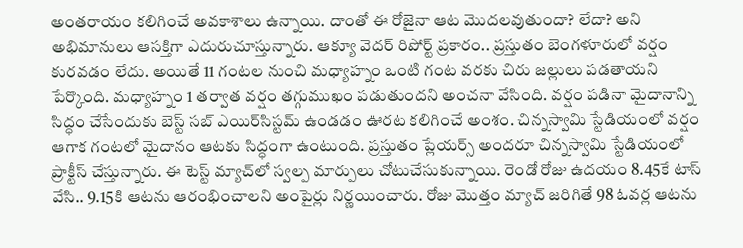అంతరాయం కలిగించే అవకాశాలు ఉన్నాయి. దాంతో ఈ రోజైనా ఆట మొదలవుతుందా? లేదా? అని అభిమానులు ఆసక్తిగా ఎదురుచూస్తున్నారు. ఆక్యూ వెదర్‌ రిపోర్ట్ ప్రకారం.. ప్రస్తుతం బెంగళూరులో వర్షం కురవడం లేదు. అయితే 11 గంటల నుంచి మధ్యాహ్నం ఒంటి గంట వరకు చిరు జల్లులు పడతాయని పేర్కొంది. మధ్యాహ్నం 1 తర్వాత వర్షం తగ్గుముఖం పడుతుందని అంచనా వేసింది. వర్షం పడినా మైదానాన్ని సిద్ధం చేసేందుకు బెస్ట్ సబ్‌ ఎయిర్‌సిస్టమ్ ఉండడం ఊరట కలిగించే అంశం. చిన్నస్వామి స్టేడియంలో వర్షం ఆగాక గంటలో మైదానం ఆటకు సిద్ధంగా ఉంటుంది. ప్రస్తుతం ప్లేయర్స్ అందరూ చిన్నస్వామి స్టేడియంలో ప్రాక్టీస్ చేస్తున్నారు. ఈ టెస్ట్ మ్యాచ్‌లో స్వల్ప మార్పులు చోటుచేసుకున్నాయి. రెండో రోజు ఉదయం 8.45కే టాస్‌ వేసి.. 9.15కి ఆటను ఆరంభించాలని అంపైర్లు నిర్ణయించారు. రోజు మొత్తం మ్యాచ్‌ జరిగితే 98 ఓవర్ల ఆటను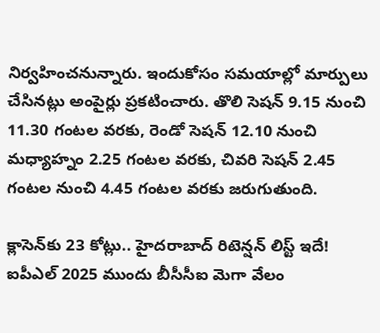నిర్వహించనున్నారు. ఇందుకోసం సమయాల్లో మార్పులు చేసినట్లు అంపైర్లు ప్రకటించారు. తొలి సెషన్‌ 9.15 నుంచి 11.30 గంటల వరకు, రెండో సెషన్ 12.10 నుంచి మధ్యాహ్నం 2.25 గంటల వరకు, చివరి సెషన్ 2.45 గంటల నుంచి 4.45 గంటల వరకు జరుగుతుంది.

క్లాసెన్‌కు 23 కోట్లు.. హైదరాబాద్‌ రిటెన్షన్‌ లిస్ట్‌ ఇదే!
ఐపీఎల్‌ 2025 ముందు బీసీసీఐ మెగా వేలం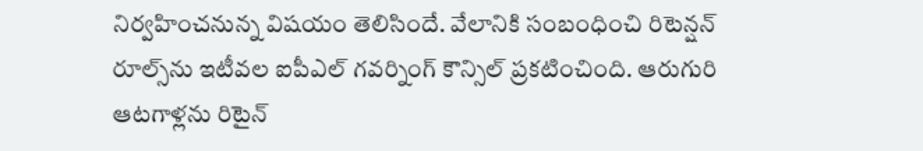నిర్వహించనున్న విషయం తెలిసిందే. వేలానికి సంబంధించి రిటెన్ష‌న్ రూల్స్‌ను ఇటీవల ఐపీఎల్ గ‌వ‌ర్నింగ్ కౌన్సిల్‌ ప్ర‌క‌టించింది. ఆరుగురి ఆటగాళ్లను రిటైన్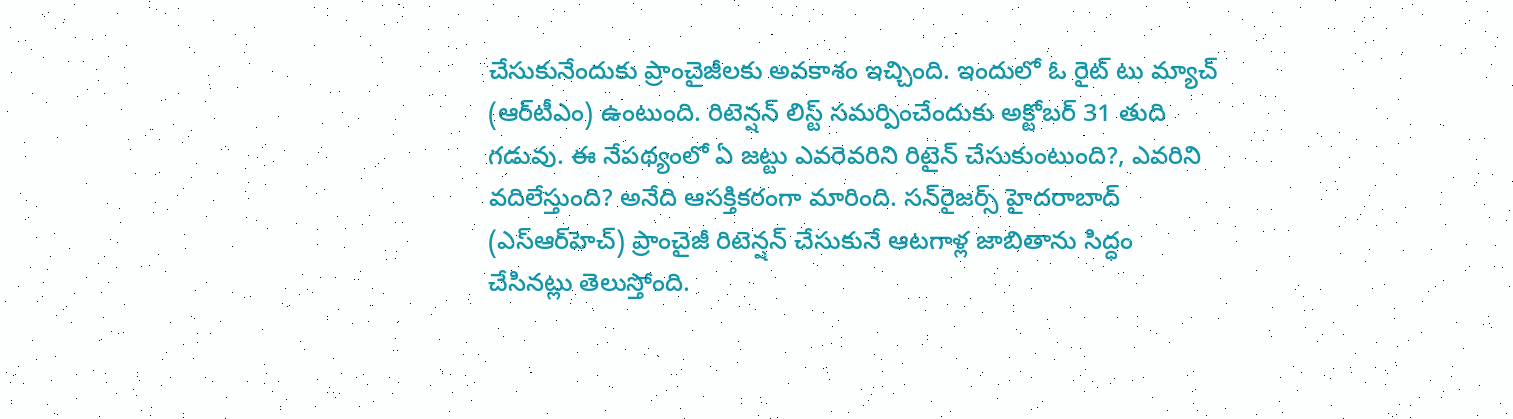చేసుకునేందుకు ప్రాంచైజీలకు అవకాశం ఇచ్చింది. ఇందులో ఓ రైట్‌ టు మ్యాచ్‌ (ఆర్‌టీఎం) ఉంటుంది. రిటెన్షన్‌ లిస్ట్‌ సమర్పించేందుకు అక్టోబర్ 31 తుది గడువు. ఈ నేపథ్యంలో ఏ జట్టు ఎవరెవరిని రిటైన్ చేసుకుంటుంది?, ఎవరిని వదిలేస్తుంది? అనేది ఆసక్తికరంగా మారింది. సన్‌రైజర్స్‌ హైదరాబాద్‌ (ఎస్ఆర్‌హెచ్) ప్రాంచైజీ రిటెన్షన్‌ చేసుకునే ఆటగాళ్ల జాబితాను సిద్ధం చేసినట్లు తెలుస్తోంది.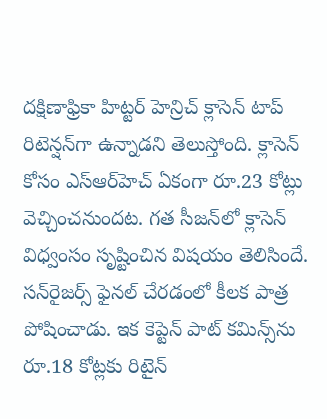దక్షిణాఫ్రికా హిట్టర్ హెన్రిచ్‌ క్లాసెన్‌ టాప్‌ రిటెన్షన్‌గా ఉన్నాడని తెలుస్తోంది. క్లాసెన్‌ కోసం ఎస్ఆర్‌హెచ్ ఏకంగా రూ.23 కోట్లు వెచ్చించనుందట. గత సీజన్‌లో క్లాసెన్‌ విధ్వంసం సృష్టించిన విషయం తెలిసిందే. సన్‌రైజర్స్‌ ఫైనల్ చేరడంలో కీలక పాత్ర పోషించాడు. ఇక కెప్టెన్‌ పాట్ కమిన్స్‌ను రూ.18 కోట్లకు రిటైన్‌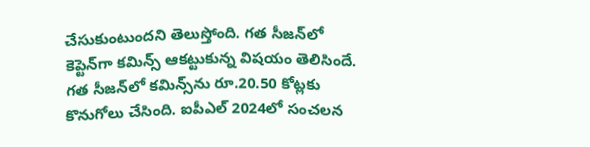చేసుకుంటుందని తెలుస్తోంది. గత సీజన్‌లో కెప్టెన్‌గా కమిన్స్ ఆకట్టుకున్న విషయం తెలిసిందే. గత సీజన్‌లో కమిన్స్‌ను రూ.20.50 కోట్లకు కొనుగోలు చేసింది. ఐపీఎల్ 2024లో సంచలన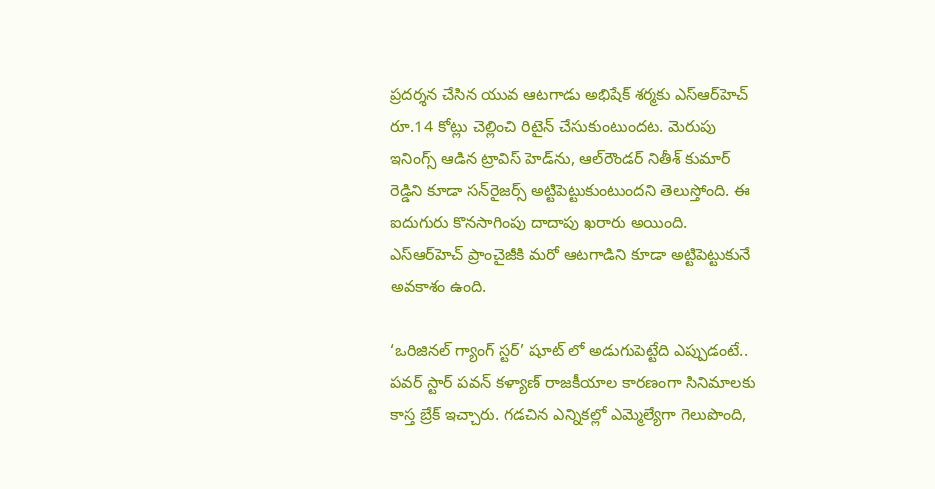ప్రదర్శన చేసిన యువ ఆటగాడు అభిషేక్ శర్మకు ఎస్ఆర్‌హెచ్ రూ.14 కోట్లు చెల్లించి రిటైన్‌ చేసుకుంటుందట. మెరుపు ఇనింగ్స్ ఆడిన ట్రావిస్ హెడ్‌ను, ఆల్‌రౌండర్‌ నితీశ్‌ కుమార్‌ రెడ్డిని కూడా సన్‌రైజర్స్‌ అట్టిపెట్టుకుంటుందని తెలుస్తోంది. ఈ ఐదుగురు కొనసాగింపు దాదాపు ఖరారు అయింది. ఎస్ఆర్‌హెచ్ ప్రాంచైజీకి మరో ఆటగాడిని కూడా అట్టిపెట్టుకునే అవకాశం ఉంది.

‘ఒరిజినల్ గ్యాంగ్ స్టర్’ షూట్ లో అడుగుపెట్టేది ఎప్పుడంటే..
పవర్ స్టార్ పవన్ కళ్యాణ్ రాజకీయాల కారణంగా సినిమాలకు కాస్త బ్రేక్ ఇచ్చారు. గడచిన ఎన్నికల్లో ఎమ్మెల్యేగా గెలుపొంది,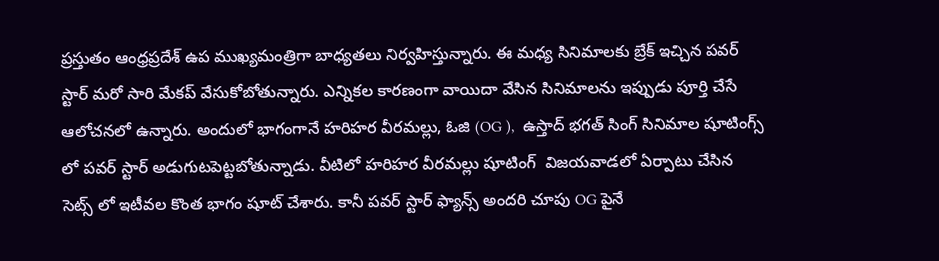ప్రస్తుతం ఆంధ్రప్రదేశ్ ఉప ముఖ్యమంత్రిగా బాధ్యతలు నిర్వహిస్తున్నారు. ఈ మధ్య సినిమాలకు బ్రేక్ ఇచ్చిన పవర్ స్టార్ మరో సారి మేకప్ వేసుకోబోతున్నారు. ఎన్నికల కారణంగా వాయిదా వేసిన సినిమాలను ఇప్పుడు పూర్తి చేసే ఆలోచనలో ఉన్నారు. అందులో భాగంగానే హరిహర వీరమల్లు, ఓజి (OG ),  ఉస్తాద్ భగత్ సింగ్ సినిమాల షూటింగ్స్ లో పవర్ స్టార్ అడుగుటపెట్టబోతున్నాడు. వీటిలో హరిహర వీరమల్లు షూటింగ్  విజయవాడలో ఏర్పాటు చేసిన సెట్స్ లో ఇటీవల కొంత భాగం షూట్ చేశారు. కానీ పవర్ స్టార్ ఫ్యాన్స్ అందరి చూపు OG పైనే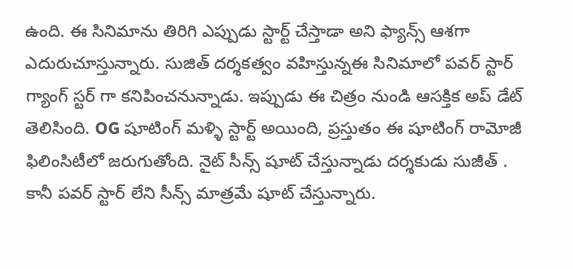ఉంది. ఈ సినిమాను తిరిగి ఎప్పుడు స్టార్ట్ చేస్తాడా అని ఫ్యాన్స్ ఆశగా ఎదురుచూస్తున్నారు. సుజిత్ దర్శకత్వం వహిస్తున్నఈ సినిమాలో పవర్ స్టార్ గ్యాంగ్ స్టర్ గా కనిపించనున్నాడు. ఇప్పుడు ఈ చిత్రం నుండి ఆసక్తిక అప్ డేట్ తెలిసింది. OG షూటింగ్ మళ్ళి స్టార్ట్ అయింది, ప్రస్తుతం ఈ షూటింగ్ రామోజీ ఫిలింసిటీలో జరుగుతోంది. నైట్ సీన్స్ షూట్ చేస్తున్నాడు దర్శకుడు సుజీత్ . కానీ పవర్ స్టార్ లేని సీన్స్ మాత్రమే షూట్ చేస్తున్నారు.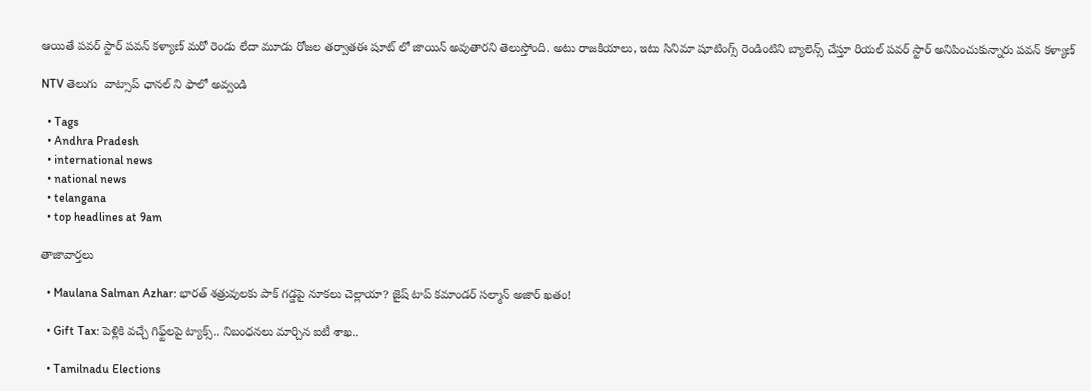ఆయితే పవర్ స్టార్ పవన్ కళ్యాణ్ మరో రెండు లేదా మూడు రోజల తర్వాతఈ షూట్ లో జాయిన్ అవుతారని తెలుస్తోంది. అటు రాజకియాలు, ఇటు సినిమా షూటింగ్స్ రెండింటిని బ్యాలెన్స్ చేస్తూ రియల్ పవర్ స్టార్ అనిపించుకున్నారు పవన్ కళ్యాణ్

NTV తెలుగు  వాట్సాప్ ఛానల్ ని ఫాలో అవ్వండి

  • Tags
  • Andhra Pradesh
  • international news
  • national news
  • telangana
  • top headlines at 9am

తాజావార్తలు

  • Maulana Salman Azhar: భారత్ శత్రువులకు పాక్ గడ్డపై నూకలు చెల్లాయా? జైష్ టాప్ కమాండర్ సల్మాన్ అజార్ ఖతం!

  • Gift Tax: పెళ్లికి వచ్చే గిఫ్ట్‌లపై ట్యాక్స్.. నిబంధనలు మార్చిన ఐటీ శాఖ..

  • Tamilnadu Elections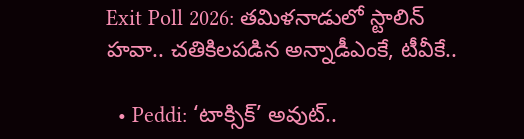Exit Poll 2026: తమిళనాడులో స్టాలిన్‌ హవా.. చతికిలపడిన అన్నాడీఎంకే, టీవీకే..

  • Peddi: ‘టాక్సిక్’ అవుట్..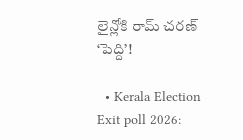లైన్లోకి రామ్ చరణ్ ‘పెద్ది’!

  • Kerala Election Exit poll 2026: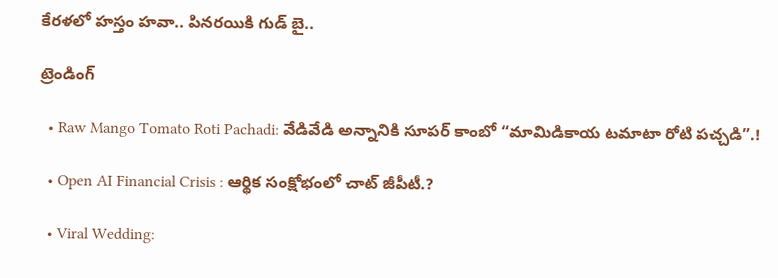కేరళలో హస్తం హవా.. పినరయికి గుడ్ బై..

ట్రెండింగ్‌

  • Raw Mango Tomato Roti Pachadi: వేడివేడి అన్నానికి సూపర్ కాంబో “మామిడికాయ టమాటా రోటి పచ్చడి”.!

  • Open AI Financial Crisis : ఆర్థిక సంక్షోభంలో చాట్ జీపీటీ.?

  • Viral Wedding: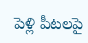పెళ్లి పీటలపై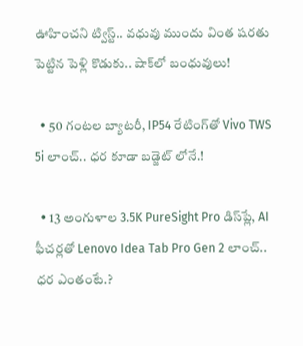ఊహించని ట్విస్ట్.. వధువు ముందు వింత షరతు పెట్టిన పెళ్లి కొడుకు.. షాక్‌లో బంధువులు!

  • 50 గంటల బ్యాటరీ, IP54 రేటింగ్‌తో Vivo TWS 5i లాంచ్.. ధర కూడా బడ్జెట్ లోనే.!

  • 13 అంగుళాల 3.5K PureSight Pro డిస్‌ప్లే, AI ఫీచర్లతో Lenovo Idea Tab Pro Gen 2 లాంచ్.. ధర ఎంతంటే.?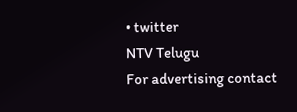• twitter
NTV Telugu
For advertising contact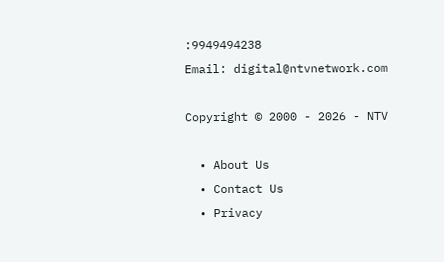:9949494238
Email: digital@ntvnetwork.com

Copyright © 2000 - 2026 - NTV

  • About Us
  • Contact Us
  • Privacy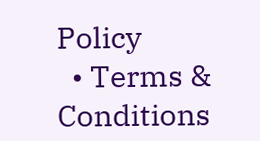Policy
  • Terms & Conditions